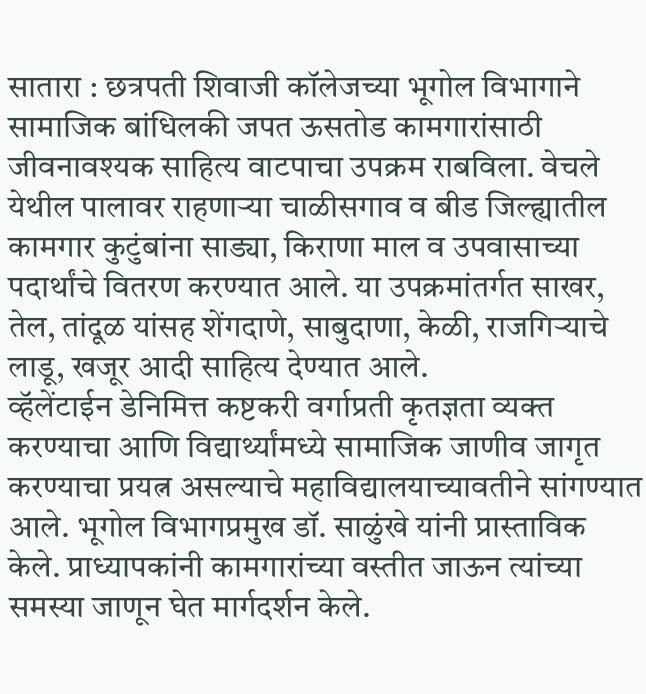सातारा : छत्रपती शिवाजी कॉलेजच्या भूगोल विभागाने सामाजिक बांधिलकी जपत ऊसतोड कामगारांसाठी जीवनावश्यक साहित्य वाटपाचा उपक्रम राबविला. वेचले येथील पालावर राहणाऱ्या चाळीसगाव व बीड जिल्ह्यातील कामगार कुटुंबांना साड्या, किराणा माल व उपवासाच्या पदार्थांचे वितरण करण्यात आले. या उपक्रमांतर्गत साखर, तेल, तांदूळ यांसह शेंगदाणे, साबुदाणा, केळी, राजगिऱ्याचे लाडू, खजूर आदी साहित्य देण्यात आले.
व्हॅलेंटाईन डेनिमित्त कष्टकरी वर्गाप्रती कृतज्ञता व्यक्त करण्याचा आणि विद्यार्थ्यांमध्ये सामाजिक जाणीव जागृत करण्याचा प्रयत्न असल्याचे महाविद्यालयाच्यावतीने सांगण्यात आले. भूगोल विभागप्रमुख डॉ. साळुंखे यांनी प्रास्ताविक केले. प्राध्यापकांनी कामगारांच्या वस्तीत जाऊन त्यांच्या समस्या जाणून घेत मार्गदर्शन केले.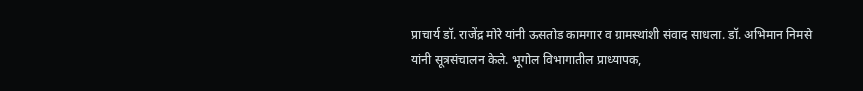प्राचार्य डॉ. राजेंद्र मोरे यांनी ऊसतोड कामगार व ग्रामस्थांशी संवाद साधला. डॉ. अभिमान निमसे यांनी सूत्रसंचालन केले. भूगोल विभागातील प्राध्यापक,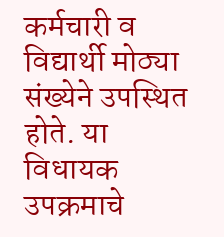कर्मचारी व विद्यार्थी मोठ्या संख्येने उपस्थित होते. या विधायक उपक्रमाचे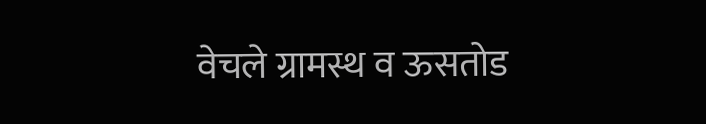वेचले ग्रामस्थ व ऊसतोड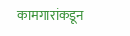कामगारांकडून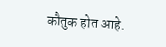कौतुक होत आहे.